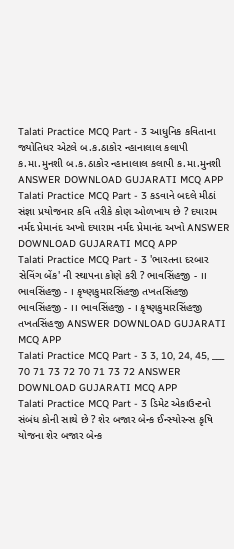Talati Practice MCQ Part - 3 આધુનિક કવિતાના જ્યોતિધર એટલે બ.ક.ઠાકોર ન્હાનાલાલ કલાપી ક.મા.મુનશી બ.ક.ઠાકોર ન્હાનાલાલ કલાપી ક.મા.મુનશી ANSWER DOWNLOAD GUJARATI MCQ APP
Talati Practice MCQ Part - 3 કડવાને બદલે મીઠાં સંજ્ઞા પ્રયોજનાર કવિ તરીકે કોણ ઓળખાય છે ? દયારામ નર્મદ પ્રેમાનંદ અખો દયારામ નર્મદ પ્રેમાનંદ અખો ANSWER DOWNLOAD GUJARATI MCQ APP
Talati Practice MCQ Part - 3 'ભારતના દરબાર સેવિંગ બેંક' ની સ્થાપના કોણે કરી ? ભાવસિંહજી - ।। ભાવસિંહજી - । કૃષ્ણકુમારસિંહજી તખતસિંહજી ભાવસિંહજી - ।। ભાવસિંહજી - । કૃષ્ણકુમારસિંહજી તખતસિંહજી ANSWER DOWNLOAD GUJARATI MCQ APP
Talati Practice MCQ Part - 3 3, 10, 24, 45, ___ 70 71 73 72 70 71 73 72 ANSWER DOWNLOAD GUJARATI MCQ APP
Talati Practice MCQ Part - 3 ડિમેટ એકાઉન્ટનો સંબંધ કોની સાથે છે ? શેર બજાર બેન્ક ઈન્સ્યોરન્સ કૃષિ યોજના શેર બજાર બેન્ક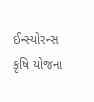ઈન્સ્યોરન્સ કૃષિ યોજના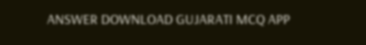ANSWER DOWNLOAD GUJARATI MCQ APP